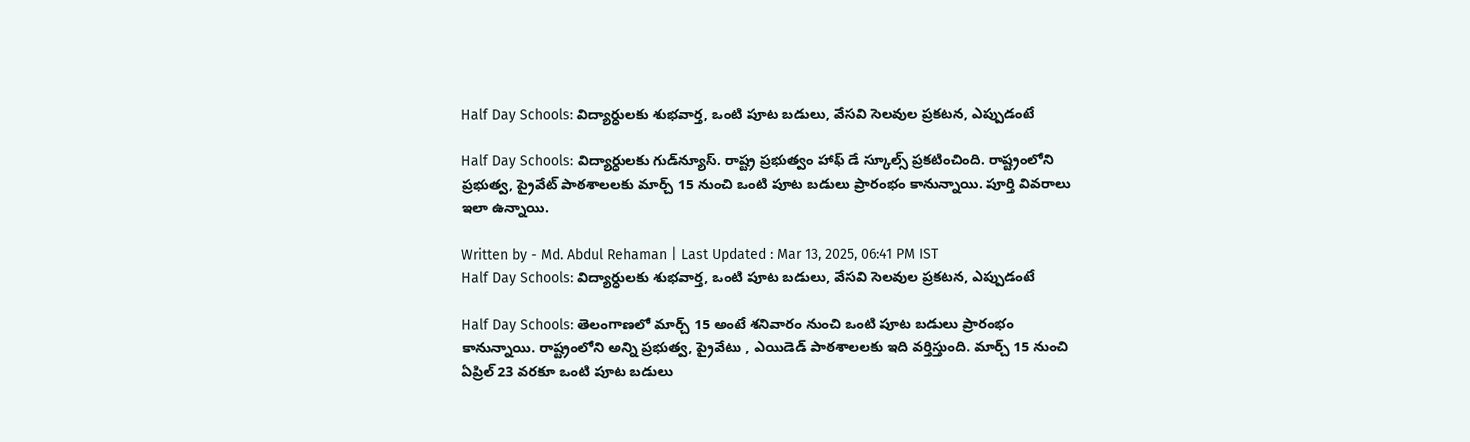Half Day Schools: విద్యార్ధులకు శుభవార్త, ఒంటి పూట బడులు, వేసవి సెలవుల ప్రకటన, ఎప్పుడంటే

Half Day Schools: విద్యార్ధులకు గుడ్‌న్యూస్. రాష్ట్ర ప్రభుత్వం హాఫ్ డే స్కూల్స్ ప్రకటించింది. రాష్ట్రంలోని ప్రభుత్వ, ప్రైవేట్ పాఠశాలలకు మార్చ్ 15 నుంచి ఒంటి పూట బడులు ప్రారంభం కానున్నాయి. పూర్తి వివరాలు ఇలా ఉన్నాయి.

Written by - Md. Abdul Rehaman | Last Updated : Mar 13, 2025, 06:41 PM IST
Half Day Schools: విద్యార్ధులకు శుభవార్త, ఒంటి పూట బడులు, వేసవి సెలవుల ప్రకటన, ఎప్పుడంటే

Half Day Schools: తెలంగాణలో మార్చ్ 15 అంటే శనివారం నుంచి ఒంటి పూట బడులు ప్రారంభం కానున్నాయి. రాష్ట్రంలోని అన్ని ప్రభుత్వ, ప్రైవేటు , ఎయిడెడ్ పాఠశాలలకు ఇది వర్తిస్తుంది. మార్చ్ 15 నుంచి ఏప్రిల్ 23 వరకూ ఒంటి పూట బడులు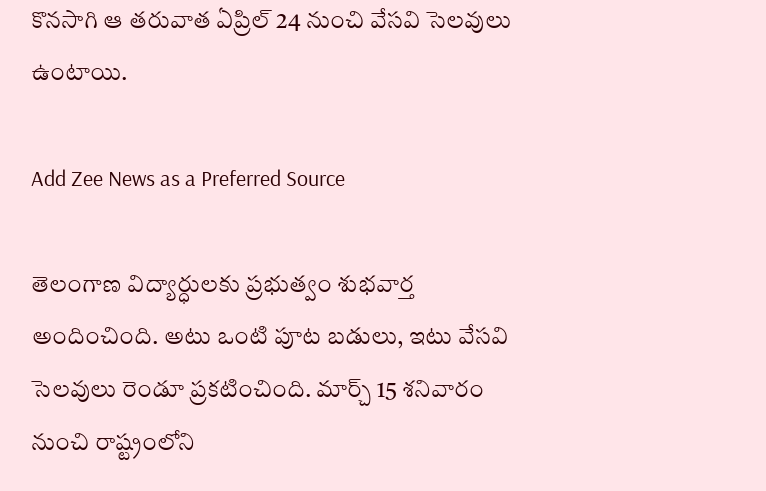కొనసాగి ఆ తరువాత ఏప్రిల్ 24 నుంచి వేసవి సెలవులు ఉంటాయి.

Add Zee News as a Preferred Source

తెలంగాణ విద్యార్ధులకు ప్రభుత్వం శుభవార్త అందించింది. అటు ఒంటి పూట బడులు, ఇటు వేసవి సెలవులు రెండూ ప్రకటించింది. మార్చ్ 15 శనివారం నుంచి రాష్ట్రంలోని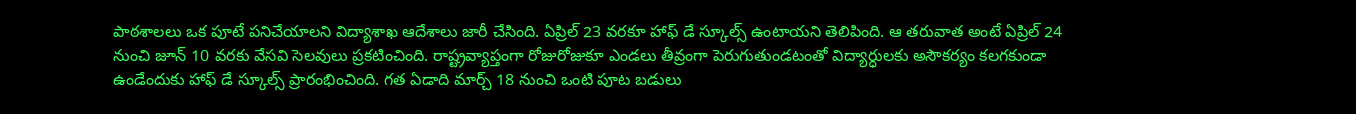పాఠశాలలు ఒక పూటే పనిచేయాలని విద్యాశాఖ ఆదేశాలు జారీ చేసింది. ఏప్రిల్ 23 వరకూ హాఫ్ డే స్కూల్స్ ఉంటాయని తెలిపింది. ఆ తరువాత అంటే ఏప్రిల్ 24 నుంచి జూన్ 10 వరకు వేసవి సెలవులు ప్రకటించింది. రాష్ట్రవ్యాప్తంగా రోజురోజుకూ ఎండలు తీవ్రంగా పెరుగుతుండటంతో విద్యార్ధులకు అసౌకర్యం కలగకుండా ఉండేందుకు హాఫ్ డే స్కూల్స్ ప్రారంభించింది. గత ఏడాది మార్చ్ 18 నుంచి ఒంటి పూట బడులు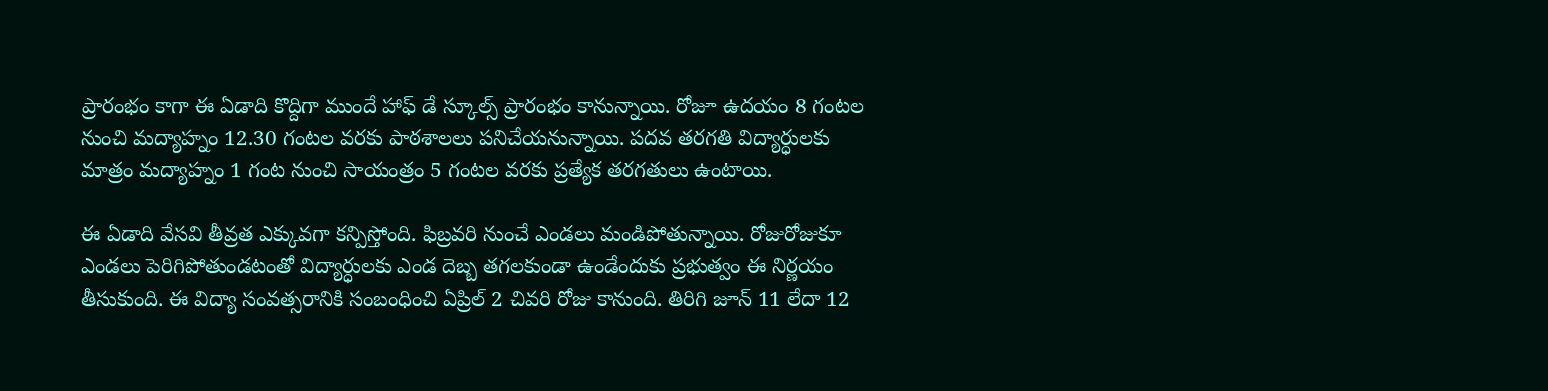ప్రారంభం కాగా ఈ ఏడాది కొద్దిగా ముందే హాఫ్ డే స్కూల్స్ ప్రారంభం కానున్నాయి. రోజూ ఉదయం 8 గంటల నుంచి మద్యాహ్నం 12.30 గంటల వరకు పాఠశాలలు పనిచేయనున్నాయి. పదవ తరగతి విద్యార్ధులకు మాత్రం మద్యాహ్నం 1 గంట నుంచి సాయంత్రం 5 గంటల వరకు ప్రత్యేక తరగతులు ఉంటాయి.

ఈ ఏడాది వేసవి తీవ్రత ఎక్కువగా కన్పిస్తోంది. ఫిబ్రవరి నుంచే ఎండలు మండిపోతున్నాయి. రోజురోజుకూ ఎండలు పెరిగిపోతుండటంతో విద్యార్ధులకు ఎండ దెబ్బ తగలకుండా ఉండేందుకు ప్రభుత్వం ఈ నిర్ణయం తీసుకుంది. ఈ విద్యా సంవత్సరానికి సంబంధించి ఏప్రిల్ 2 చివరి రోజు కానుంది. తిరిగి జూన్ 11 లేదా 12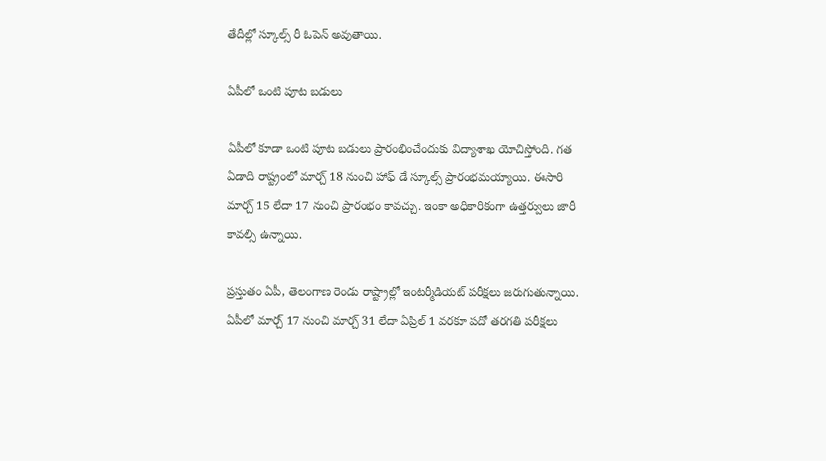తేదీల్లో స్కూల్స్ రీ ఓపెన్ అవుతాయి.

ఏపీలో ఒంటి పూట బడులు

ఏపీలో కూడా ఒంటి పూట బడులు ప్రారంభించేందుకు విద్యాశాఖ యోచిస్తోంది. గత ఏడాది రాష్ట్రంలో మార్చ్ 18 నుంచి హాఫ్ డే స్కూల్స్ ప్రారంభమయ్యాయి. ఈసారి మార్చ్ 15 లేదా 17 నుంచి ప్రారంభం కావచ్చు. ఇంకా అధికారికంగా ఉత్తర్వులు జారీ కావల్సి ఉన్నాయి.

ప్రస్తుతం ఏపీ, తెలంగాణ రెండు రాష్ట్రాల్లో ఇంటర్మీడియట్ పరీక్షలు జరుగుతున్నాయి. ఏపీలో మార్చ్ 17 నుంచి మార్చ్ 31 లేదా ఏప్రిల్ 1 వరకూ పదో తరగతి పరీక్షలు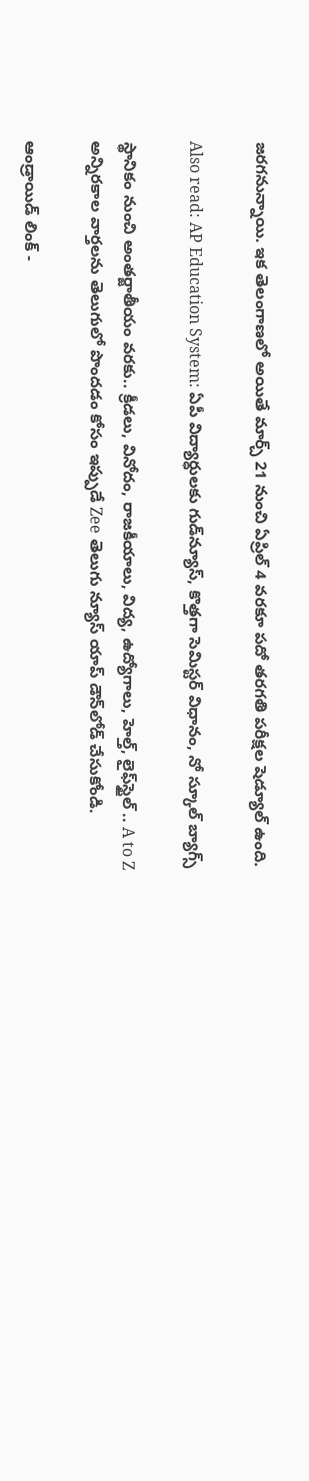జరగనున్నాయి. ఇక తెలంగాణలో అయితే మార్చ్ 21 నుంచి ఏప్రిల్ 4 వరకూ పదో తరగతి పరీక్షల షెడ్యూల్ ఉంది.

Also read: AP Education System: ఏపీ విద్యార్ధులకు గుడ్‌న్యూస్, కొత్తగా సెమిస్టర్ విధానం, నో స్కూల్ బ్యాగ్స్

స్థానికం నుంచి అంతర్జాతీయం వరకు.. క్రీడలు, వినోదం, రాజకీయాలు, విద్య, ఉద్యోగాలు, హెల్త్, లైఫ్‌స్టైల్ .. A to Z అన్నిరకాల వార్తలను తెలుగులో పొందడం కోసం ఇప్పుడే Zee తెలుగు న్యూస్ యాప్ డౌన్‌లోడ్ చేసుకోండి.

ఆండ్రాయిడ్ లింక్ -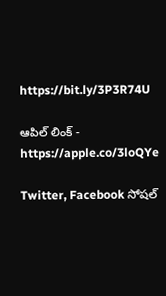https://bit.ly/3P3R74U

ఆపిల్ లింక్ - https://apple.co/3loQYe

Twitter, Facebook సోషల్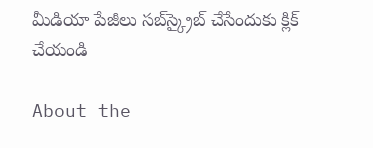మీడియా పేజీలు సబ్‌స్క్రైబ్ చేసేందుకు క్లిక్ చేయండి

About the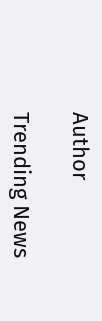Author

Trending News